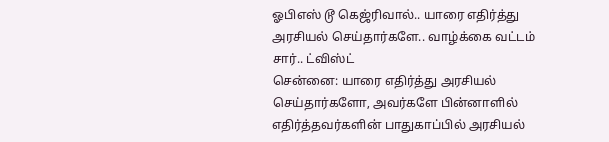ஓபிஎஸ் டூ கெஜ்ரிவால்.. யாரை எதிர்த்து அரசியல் செய்தார்களே.. வாழ்க்கை வட்டம் சார்.. ட்விஸ்ட்
சென்னை: யாரை எதிர்த்து அரசியல் செய்தார்களோ, அவர்களே பின்னாளில் எதிர்த்தவர்களின் பாதுகாப்பில் அரசியல்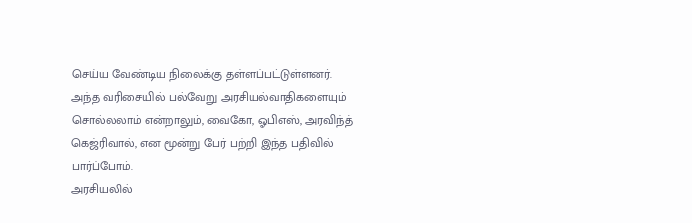செய்ய வேண்டிய நிலைக்கு தள்ளப்பட்டுள்ளனர். அந்த வரிசையில் பல்வேறு அரசியல்வாதிகளையும் சொல்லலாம் என்றாலும், வைகோ, ஓபிஎஸ், அரவிந்த் கெஜ்ரிவால், என மூன்று பேர் பற்றி இந்த பதிவில் பார்ப்போம்.
அரசியலில்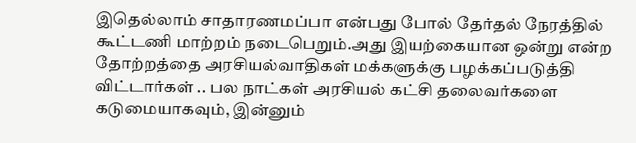இதெல்லாம் சாதாரணமப்பா என்பது போல் தேர்தல் நேரத்தில் கூட்டணி மாற்றம் நடைபெறும்.அது இயற்கையான ஒன்று என்ற தோற்றத்தை அரசியல்வாதிகள் மக்களுக்கு பழக்கப்படுத்தி விட்டார்கள் .. பல நாட்கள் அரசியல் கட்சி தலைவர்களை கடுமையாகவும், இன்னும்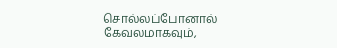சொல்லப்போனால் கேவலமாகவும்,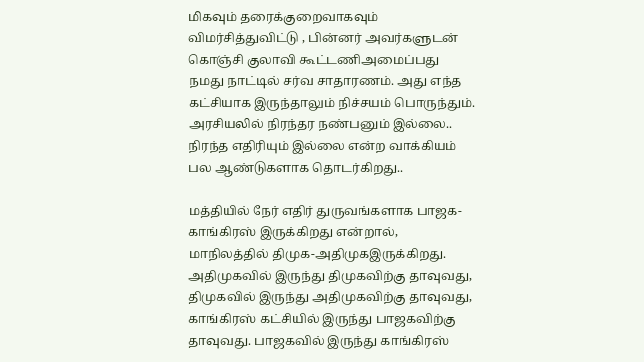மிகவும் தரைக்குறைவாகவும் விமர்சித்துவிட்டு , பின்னர் அவர்களுடன் கொஞ்சி குலாவி கூட்டணிஅமைப்பது நமது நாட்டில் சர்வ சாதாரணம். அது எந்த கட்சியாக இருந்தாலும் நிச்சயம் பொருந்தும். அரசியலில் நிரந்தர நண்பனும் இல்லை.. நிரந்த எதிரியும் இல்லை என்ற வாக்கியம் பல ஆண்டுகளாக தொடர்கிறது..

மத்தியில் நேர் எதிர் துருவங்களாக பாஜக-காங்கிரஸ் இருக்கிறது என்றால், மாநிலத்தில் திமுக-அதிமுகஇருக்கிறது. அதிமுகவில் இருந்து திமுகவிற்கு தாவுவது, திமுகவில் இருந்து அதிமுகவிற்கு தாவுவது, காங்கிரஸ் கட்சியில் இருந்து பாஜகவிற்கு தாவுவது. பாஜகவில் இருந்து காங்கிரஸ்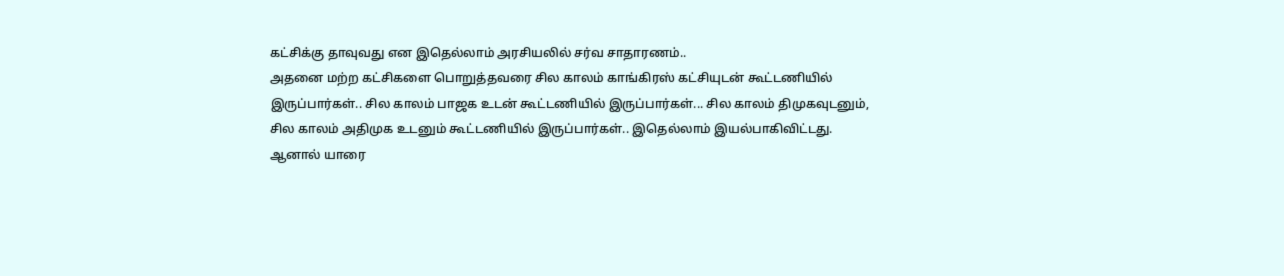கட்சிக்கு தாவுவது என இதெல்லாம் அரசியலில் சர்வ சாதாரணம்..
அதனை மற்ற கட்சிகளை பொறுத்தவரை சில காலம் காங்கிரஸ் கட்சியுடன் கூட்டணியில் இருப்பார்கள்.. சில காலம் பாஜக உடன் கூட்டணியில் இருப்பார்கள்... சில காலம் திமுகவுடனும், சில காலம் அதிமுக உடனும் கூட்டணியில் இருப்பார்கள்.. இதெல்லாம் இயல்பாகிவிட்டது.
ஆனால் யாரை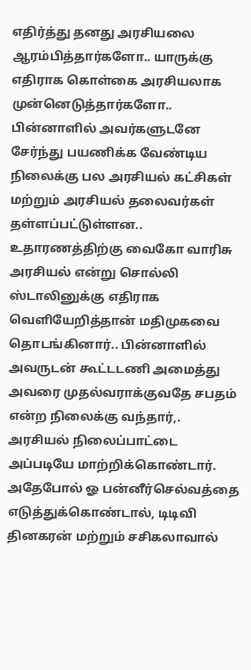எதிர்த்து தனது அரசியலை ஆரம்பித்தார்களோ.. யாருக்கு எதிராக கொள்கை அரசியலாக முன்னெடுத்தார்களோ.. பின்னாளில் அவர்களுடனே சேர்ந்து பயணிக்க வேண்டிய நிலைக்கு பல அரசியல் கட்சிகள் மற்றும் அரசியல் தலைவர்கள் தள்ளப்பட்டுள்ளன..
உதாரணத்திற்கு வைகோ வாரிசு அரசியல் என்று சொல்லி ஸ்டாலினுக்கு எதிராக வெளியேறித்தான் மதிமுகவை தொடங்கினார்.. பின்னாளில் அவருடன் கூட்டடணி அமைத்து அவரை முதல்வராக்குவதே சபதம் என்ற நிலைக்கு வந்தார்,. அரசியல் நிலைப்பாட்டை அப்படியே மாற்றிக்கொண்டார்.
அதேபோல் ஓ பன்னீர்செல்வத்தை எடுத்துக்கொண்டால், டிடிவி தினகரன் மற்றும் சசிகலாவால்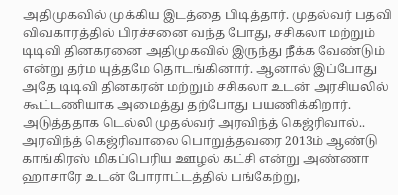அதிமுகவில் முக்கிய இடத்தை பிடித்தார். முதல்வர் பதவி விவகாரத்தில் பிரச்சனை வந்த போது, சசிகலா மற்றும் டிடிவி தினகரனை அதிமுகவில் இருந்து நீக்க வேண்டும் என்று தர்ம யுத்தமே தொடங்கினார். ஆனால் இப்போது அதே டிடிவி தினகரன் மற்றும் சசிகலா உடன் அரசியலில் கூட்டணியாக அமைத்து தற்போது பயணிக்கிறார்.
அடுத்ததாக டெல்லி முதல்வர் அரவிந்த் கெஜ்ரிவால்.. அரவிந்த் கெஜ்ரிவாலை பொறுத்தவரை 2013ம் ஆண்டு காங்கிரஸ் மிகப்பெரிய ஊழல் கட்சி என்று அண்ணா ஹாசாரே உடன் போராட்டத்தில் பங்கேற்று,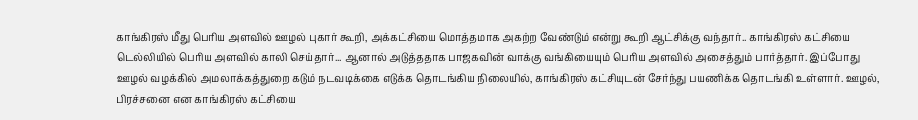காங்கிரஸ் மீது பெரிய அளவில் ஊழல் புகார் கூறி, அக்கட்சியை மொத்தமாக அகற்ற வேண்டும் என்று கூறி ஆட்சிக்கு வந்தார்.. காங்கிரஸ் கட்சியை டெல்லியில் பெரிய அளவில் காலி செய்தார்... ஆனால் அடுத்ததாக பாஜகவின் வாக்கு வங்கியையும் பெரிய அளவில் அசைத்தும் பார்த்தார். இப்போது ஊழல் வழக்கில் அமலாக்கத்துறை கடும் நடவடிக்கை எடுக்க தொடங்கிய நிலையில், காங்கிரஸ் கட்சியுடன் சேர்ந்து பயணிக்க தொடங்கி உள்ளார். ஊழல், பிரச்சனை என காங்கிரஸ் கட்சியை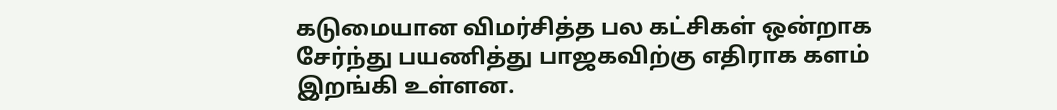கடுமையான விமர்சித்த பல கட்சிகள் ஒன்றாக சேர்ந்து பயணித்து பாஜகவிற்கு எதிராக களம் இறங்கி உள்ளன.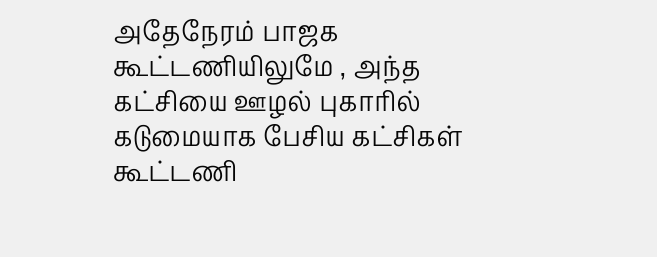அதேநேரம் பாஜக கூட்டணியிலுமே , அந்த கட்சியை ஊழல் புகாரில் கடுமையாக பேசிய கட்சிகள் கூட்டணி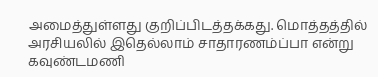அமைத்துள்ளது குறிப்பிடத்தக்கது. மொத்தத்தில் அரசியலில் இதெல்லாம் சாதாரணம்ப்பா என்று கவுண்டமணி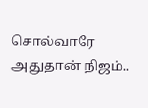சொல்வாரே அதுதான் நிஜம்..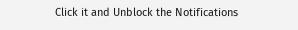Click it and Unblock the Notifications